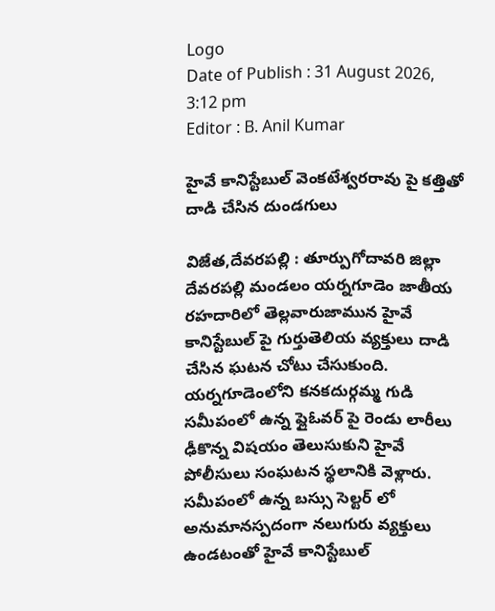Logo
Date of Publish : 31 August 2026, 3:12 pm
Editor : B. Anil Kumar

హైవే కానిస్టేబుల్ వెంకటేశ్వరరావు పై కత్తితో దాడి చేసిన దుండగులు

విజేత,దేవరపల్లి : తూర్పుగోదావరి జిల్లా దేవరపల్లి మండలం యర్నగూడెం జాతీయ రహదారిలో తెల్లవారుజామున హైవే కానిస్టేబుల్ పై గుర్తుతెలియ వ్యక్తులు దాడి చేసిన ఘటన చోటు చేసుకుంది. యర్నగూడెంలోని కనకదుర్గమ్మ గుడి సమీపంలో ఉన్న ఫ్లైఓవర్ పై రెండు లారీలు ఢీకొన్న విషయం తెలుసుకుని హైవే పోలీసులు సంఘటన స్థలానికి వెళ్లారు. సమీపంలో ఉన్న బస్సు సెల్టర్ లో అనుమానస్పదంగా నలుగురు వ్యక్తులు ఉండటంతో హైవే కానిస్టేబుల్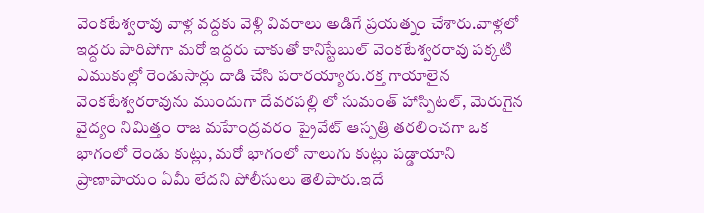వెంకటేశ్వరావు వాళ్ల వద్దకు వెళ్లి వివరాలు అడిగే ప్రయత్నం చేశారు.వాళ్లలో ఇద్దరు పారిపోగా మరో ఇద్దరు చాకుతో కానిస్టేబుల్ వెంకటేశ్వరరావు పక్కటి ఎముకుల్లో రెండుసార్లు దాడి చేసి పరారయ్యారు.రక్త గాయాలైన వెంకటేశ్వరరావును ముందుగా దేవరపల్లి లో సుమంత్ హాస్పిటల్, మెరుగైన వైద్యం నిమిత్తం రాజ మహేంద్రవరం ప్రైవేట్ ఆస్పత్రి తరలించగా ఒక భాగంలో రెండు కుట్లు, మరో భాగంలో నాలుగు కుట్లు పడ్డాయాని ప్రాణాపాయం ఏమీ లేదని పోలీసులు తెలిపారు.ఇదే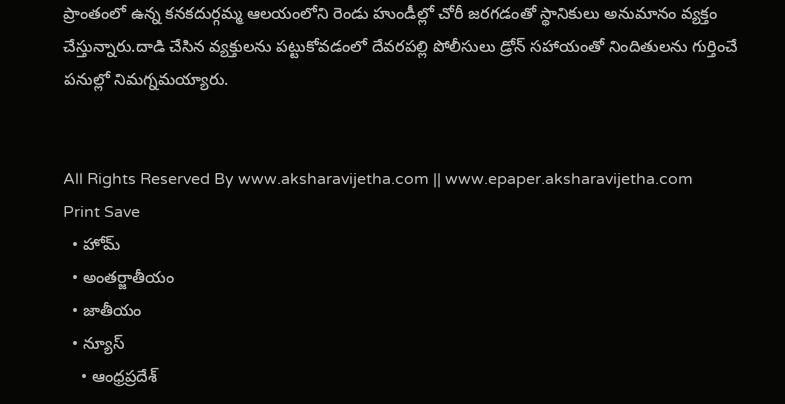ప్రాంతంలో ఉన్న కనకదుర్గమ్మ ఆలయంలోని రెండు హుండీల్లో చోరీ జరగడంతో స్థానికులు అనుమానం వ్యక్తం చేస్తున్నారు.దాడి చేసిన వ్యక్తులను పట్టుకోవడంలో దేవరపల్లి పోలీసులు డ్రోన్ సహాయంతో నిందితులను గుర్తించే పనుల్లో నిమగ్నమయ్యారు.


All Rights Reserved By www.aksharavijetha.com || www.epaper.aksharavijetha.com
Print Save
  • హోమ్
  • అంతర్జాతీయం
  • జాతీయం
  • న్యూస్
    • ఆంధ్రప్రదేశ్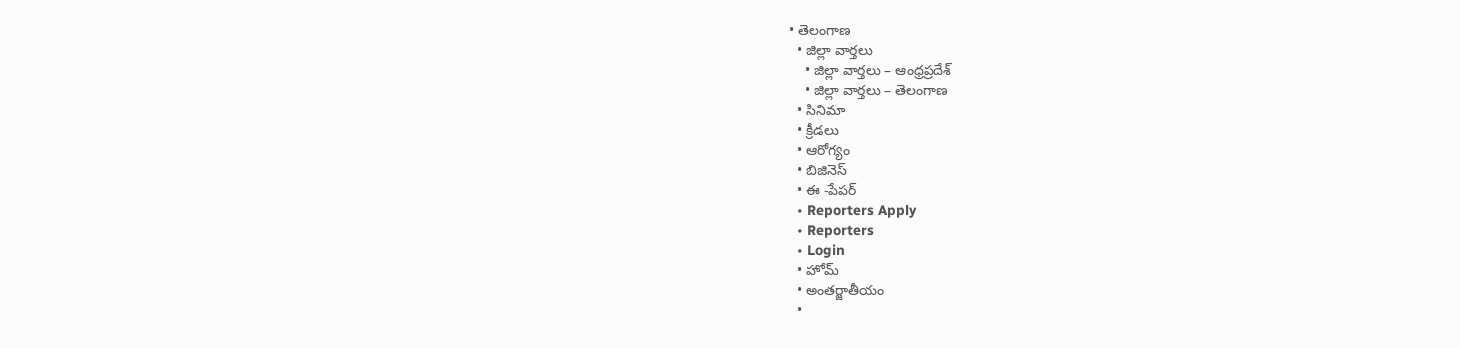• తెలంగాణ
  • జిల్లా వార్తలు
    • జిల్లా వార్తలు – ఆంధ్రప్రదేశ్
    • జిల్లా వార్తలు – తెలంగాణ
  • సినిమా
  • క్రీడలు
  • ఆరోగ్యం
  • బిజినెస్
  • ఈ -పేపర్
  • Reporters Apply
  • Reporters
  • Login
  • హోమ్
  • అంతర్జాతీయం
  •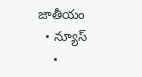జాతీయం
  • న్యూస్
    •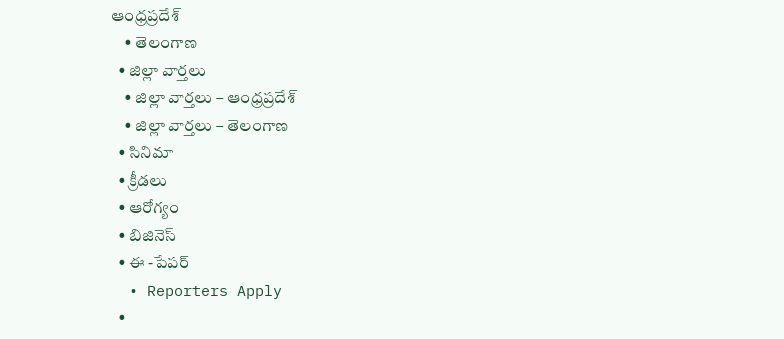ఆంధ్రప్రదేశ్
    • తెలంగాణ
  • జిల్లా వార్తలు
    • జిల్లా వార్తలు – ఆంధ్రప్రదేశ్
    • జిల్లా వార్తలు – తెలంగాణ
  • సినిమా
  • క్రీడలు
  • ఆరోగ్యం
  • బిజినెస్
  • ఈ -పేపర్
  • Reporters Apply
  •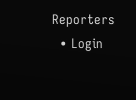Reporters
  • Login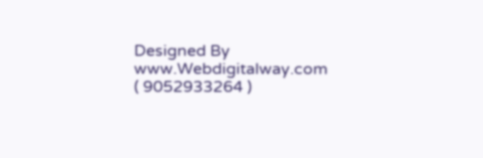Designed By www.Webdigitalway.com
( 9052933264 )